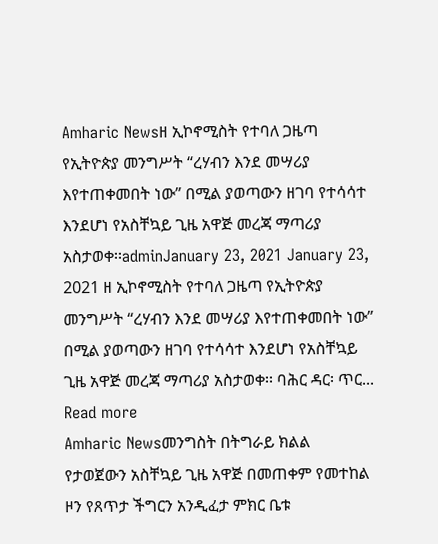Amharic Newsዘ ኢኮኖሚስት የተባለ ጋዜጣ የኢትዮጵያ መንግሥት “ረሃብን እንደ መሣሪያ እየተጠቀመበት ነው” በሚል ያወጣውን ዘገባ የተሳሳተ እንደሆነ የአስቸኳይ ጊዜ አዋጅ መረጃ ማጣሪያ አስታወቀ፡፡adminJanuary 23, 2021 January 23, 2021 ዘ ኢኮኖሚስት የተባለ ጋዜጣ የኢትዮጵያ መንግሥት “ረሃብን እንደ መሣሪያ እየተጠቀመበት ነው” በሚል ያወጣውን ዘገባ የተሳሳተ እንደሆነ የአስቸኳይ ጊዜ አዋጅ መረጃ ማጣሪያ አስታወቀ፡፡ ባሕር ዳር፡ ጥር... Read more
Amharic Newsመንግስት በትግራይ ክልል የታወጀውን አስቸኳይ ጊዜ አዋጅ በመጠቀም የመተከል ዞን የጸጥታ ችግርን አንዲፈታ ምክር ቤቱ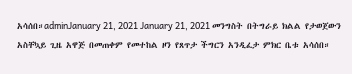አሳሰበ።adminJanuary 21, 2021 January 21, 2021 መንግስት በትግራይ ክልል የታወጀውን አስቸኳይ ጊዜ አዋጅ በመጠቀም የመተከል ዞን የጸጥታ ችግርን አንዲፈታ ምክር ቤቱ አሳሰበ።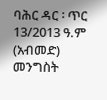ባሕር ዳር ፡ ጥር 13/2013 ዓ.ም (አብመድ) መንግስት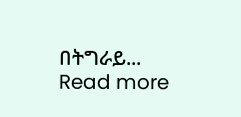በትግራይ... Read more